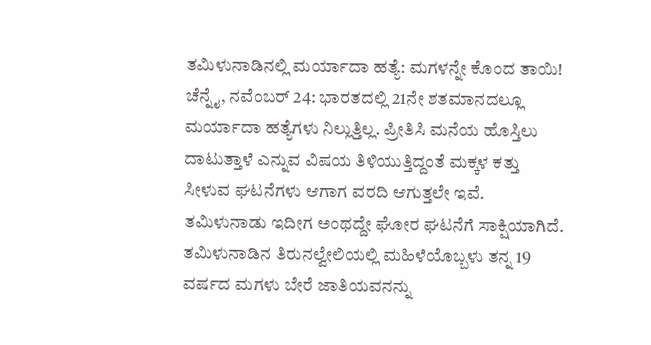ತಮಿಳುನಾಡಿನಲ್ಲಿ ಮರ್ಯಾದಾ ಹತ್ಯೆ: ಮಗಳನ್ನೇ ಕೊಂದ ತಾಯಿ!
ಚೆನ್ನೈ, ನವೆಂಬರ್ 24: ಭಾರತದಲ್ಲಿ 21ನೇ ಶತಮಾನದಲ್ಲೂ ಮರ್ಯಾದಾ ಹತ್ಯೆಗಳು ನಿಲ್ಲುತ್ತಿಲ್ಲ. ಪ್ರೀತಿಸಿ ಮನೆಯ ಹೊಸ್ತಿಲು ದಾಟುತ್ತಾಳೆ ಎನ್ನುವ ವಿಷಯ ತಿಳಿಯುತ್ತಿದ್ದಂತೆ ಮಕ್ಕಳ ಕತ್ತು ಸೀಳುವ ಘಟನೆಗಳು ಆಗಾಗ ವರದಿ ಆಗುತ್ತಲೇ ಇವೆ. ತಮಿಳುನಾಡು ಇದೀಗ ಅಂಥದ್ದೇ ಘೋರ ಘಟನೆಗೆ ಸಾಕ್ಷಿಯಾಗಿದೆ.
ತಮಿಳುನಾಡಿನ ತಿರುನಲ್ವೇಲಿಯಲ್ಲಿ ಮಹಿಳೆಯೊಬ್ಬಳು ತನ್ನ 19 ವರ್ಷದ ಮಗಳು ಬೇರೆ ಜಾತಿಯವನನ್ನು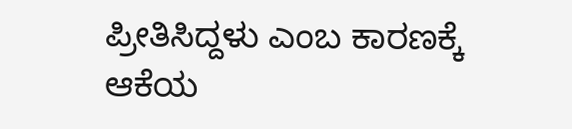ಪ್ರೀತಿಸಿದ್ದಳು ಎಂಬ ಕಾರಣಕ್ಕೆ ಆಕೆಯ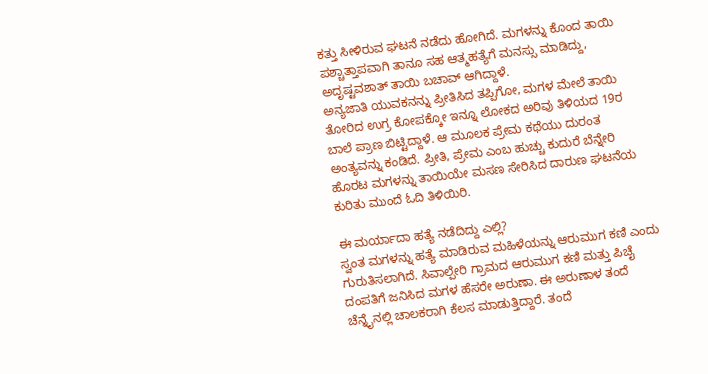ಕತ್ತು ಸೀಳಿರುವ ಘಟನೆ ನಡೆದು ಹೋಗಿದೆ. ಮಗಳನ್ನು ಕೊಂದ ತಾಯಿ ಪಶ್ಚಾತ್ತಾಪವಾಗಿ ತಾನೂ ಸಹ ಆತ್ಮಹತ್ಯೆಗೆ ಮನಸ್ಸು ಮಾಡಿದ್ದು, ಅದೃಷ್ಟವಶಾತ್ ತಾಯಿ ಬಚಾವ್ ಆಗಿದ್ದಾಳೆ.
ಅನ್ಯಜಾತಿ ಯುವಕನನ್ನು ಪ್ರೀತಿಸಿದ ತಪ್ಪಿಗೋ, ಮಗಳ ಮೇಲೆ ತಾಯಿ ತೋರಿದ ಉಗ್ರ ಕೋಪಕ್ಕೋ ಇನ್ನೂ ಲೋಕದ ಅರಿವು ತಿಳಿಯದ 19ರ ಬಾಲೆ ಪ್ರಾಣ ಬಿಟ್ಟಿದ್ದಾಳೆ. ಆ ಮೂಲಕ ಪ್ರೇಮ ಕಥೆಯು ದುರಂತ ಅಂತ್ಯವನ್ನು ಕಂಡಿದೆ. ಪ್ರೀತಿ, ಪ್ರೇಮ ಎಂಬ ಹುಚ್ಚು ಕುದುರೆ ಬೆನ್ನೇರಿ ಹೊರಟ ಮಗಳನ್ನು ತಾಯಿಯೇ ಮಸಣ ಸೇರಿಸಿದ ದಾರುಣ ಘಟನೆಯ ಕುರಿತು ಮುಂದೆ ಓದಿ ತಿಳಿಯಿರಿ.

ಈ ಮರ್ಯಾದಾ ಹತ್ಯೆ ನಡೆದಿದ್ದು ಎಲ್ಲಿ?
ಸ್ವಂತ ಮಗಳನ್ನು ಹತ್ಯೆ ಮಾಡಿರುವ ಮಹಿಳೆಯನ್ನು ಆರುಮುಗ ಕಣಿ ಎಂದು ಗುರುತಿಸಲಾಗಿದೆ. ಸಿವಾಲ್ಪೇರಿ ಗ್ರಾಮದ ಆರುಮುಗ ಕಣಿ ಮತ್ತು ಪಿಚೈ ದಂಪತಿಗೆ ಜನಿಸಿದ ಮಗಳ ಹೆಸರೇ ಅರುಣಾ. ಈ ಅರುಣಾಳ ತಂದೆ ಚೆನ್ನೈನಲ್ಲಿ ಚಾಲಕರಾಗಿ ಕೆಲಸ ಮಾಡುತ್ತಿದ್ದಾರೆ. ತಂದೆ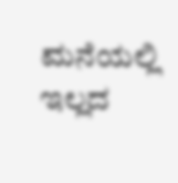ಮನೆಯಲ್ಲಿ ಇಲ್ಲದ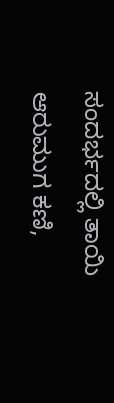ಸಂದರ್ಭದಲ್ಲಿ ತಾಯಿ ಆರುಮುಗ ಕಣಿ,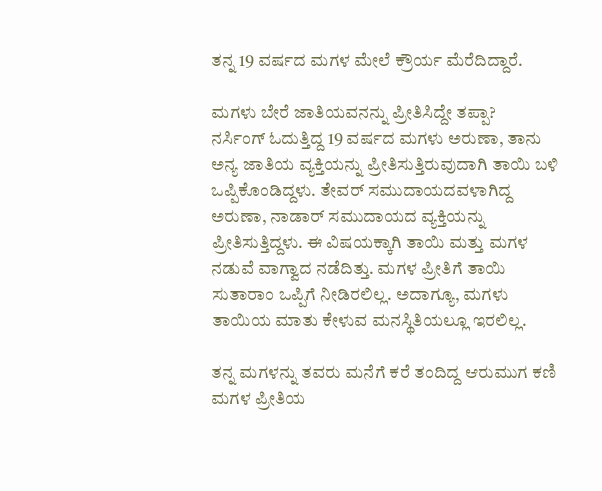ತನ್ನ 19 ವರ್ಷದ ಮಗಳ ಮೇಲೆ ಕ್ರೌರ್ಯ ಮೆರೆದಿದ್ದಾರೆ.

ಮಗಳು ಬೇರೆ ಜಾತಿಯವನನ್ನು ಪ್ರೀತಿಸಿದ್ದೇ ತಪ್ಪಾ?
ನರ್ಸಿಂಗ್ ಓದುತ್ತಿದ್ದ 19 ವರ್ಷದ ಮಗಳು ಅರುಣಾ, ತಾನು ಅನ್ಯ ಜಾತಿಯ ವ್ಯಕ್ತಿಯನ್ನು ಪ್ರೀತಿಸುತ್ತಿರುವುದಾಗಿ ತಾಯಿ ಬಳಿ ಒಪ್ಪಿಕೊಂಡಿದ್ದಳು. ತೇವರ್ ಸಮುದಾಯದವಳಾಗಿದ್ದ ಅರುಣಾ, ನಾಡಾರ್ ಸಮುದಾಯದ ವ್ಯಕ್ತಿಯನ್ನು ಪ್ರೀತಿಸುತ್ತಿದ್ದಳು. ಈ ವಿಷಯಕ್ಕಾಗಿ ತಾಯಿ ಮತ್ತು ಮಗಳ ನಡುವೆ ವಾಗ್ವಾದ ನಡೆದಿತ್ತು. ಮಗಳ ಪ್ರೀತಿಗೆ ತಾಯಿ ಸುತಾರಾಂ ಒಪ್ಪಿಗೆ ನೀಡಿರಲಿಲ್ಲ. ಅದಾಗ್ಯೂ, ಮಗಳು ತಾಯಿಯ ಮಾತು ಕೇಳುವ ಮನಸ್ಥಿತಿಯಲ್ಲೂ ಇರಲಿಲ್ಲ.

ತನ್ನ ಮಗಳನ್ನು ತವರು ಮನೆಗೆ ಕರೆ ತಂದಿದ್ದ ಆರುಮುಗ ಕಣಿ
ಮಗಳ ಪ್ರೀತಿಯ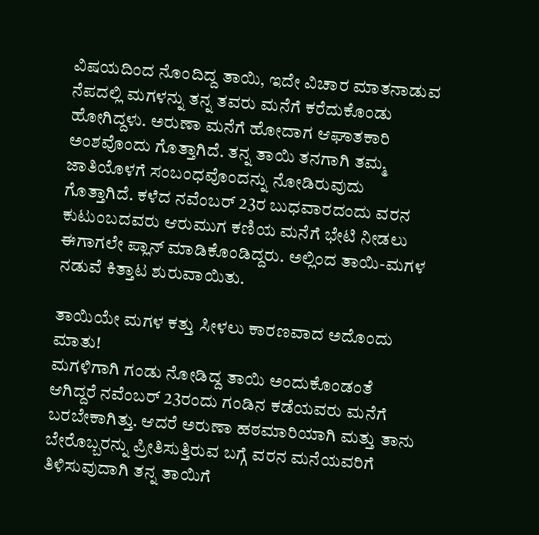ವಿಷಯದಿಂದ ನೊಂದಿದ್ದ ತಾಯಿ, ಇದೇ ವಿಚಾರ ಮಾತನಾಡುವ ನೆಪದಲ್ಲಿ ಮಗಳನ್ನು ತನ್ನ ತವರು ಮನೆಗೆ ಕರೆದುಕೊಂಡು ಹೋಗಿದ್ದಳು. ಅರುಣಾ ಮನೆಗೆ ಹೋದಾಗ ಆಘಾತಕಾರಿ ಅಂಶವೊಂದು ಗೊತ್ತಾಗಿದೆ. ತನ್ನ ತಾಯಿ ತನಗಾಗಿ ತಮ್ಮ ಜಾತಿಯೊಳಗೆ ಸಂಬಂಧವೊಂದನ್ನು ನೋಡಿರುವುದು ಗೊತ್ತಾಗಿದೆ. ಕಳೆದ ನವೆಂಬರ್ 23ರ ಬುಧವಾರದಂದು ವರನ ಕುಟುಂಬದವರು ಆರುಮುಗ ಕಣಿಯ ಮನೆಗೆ ಭೇಟಿ ನೀಡಲು ಈಗಾಗಲೇ ಪ್ಲಾನ್ ಮಾಡಿಕೊಂಡಿದ್ದರು. ಅಲ್ಲಿಂದ ತಾಯಿ-ಮಗಳ ನಡುವೆ ಕಿತ್ತಾಟ ಶುರುವಾಯಿತು.

ತಾಯಿಯೇ ಮಗಳ ಕತ್ತು ಸೀಳಲು ಕಾರಣವಾದ ಅದೊಂದು ಮಾತು!
ಮಗಳಿಗಾಗಿ ಗಂಡು ನೋಡಿದ್ದ ತಾಯಿ ಅಂದುಕೊಂಡಂತೆ ಆಗಿದ್ದರೆ ನವೆಂಬರ್ 23ರಂದು ಗಂಡಿನ ಕಡೆಯವರು ಮನೆಗೆ ಬರಬೇಕಾಗಿತ್ತು. ಆದರೆ ಅರುಣಾ ಹಠಮಾರಿಯಾಗಿ ಮತ್ತು ತಾನು ಬೇರೊಬ್ಬರನ್ನು ಪ್ರೀತಿಸುತ್ತಿರುವ ಬಗ್ಗೆ ವರನ ಮನೆಯವರಿಗೆ ತಿಳಿಸುವುದಾಗಿ ತನ್ನ ತಾಯಿಗೆ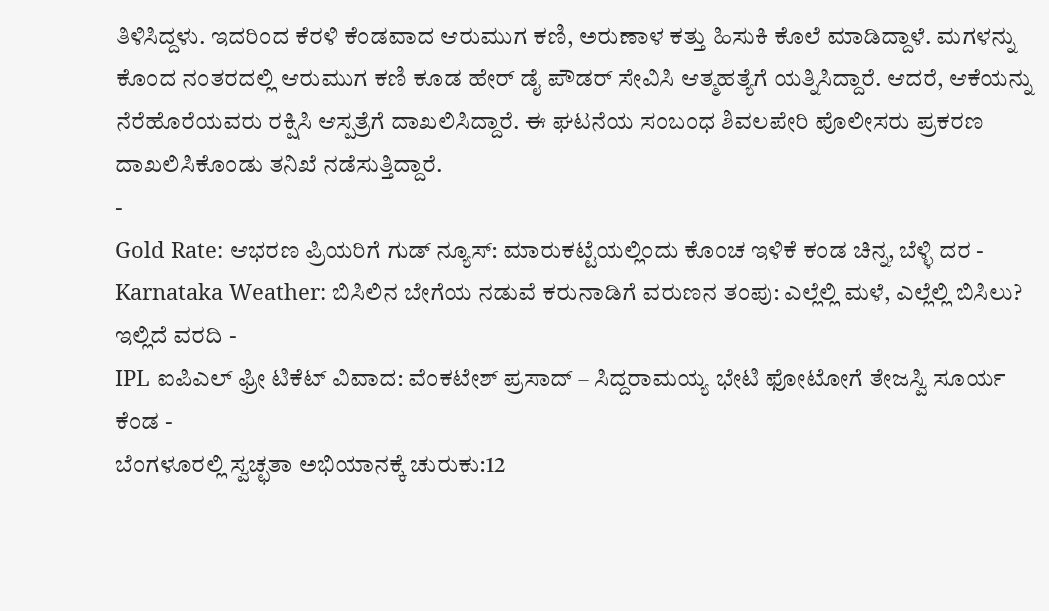ತಿಳಿಸಿದ್ದಳು. ಇದರಿಂದ ಕೆರಳಿ ಕೆಂಡವಾದ ಆರುಮುಗ ಕಣಿ, ಅರುಣಾಳ ಕತ್ತು ಹಿಸುಕಿ ಕೊಲೆ ಮಾಡಿದ್ದಾಳೆ. ಮಗಳನ್ನು ಕೊಂದ ನಂತರದಲ್ಲಿ ಆರುಮುಗ ಕಣಿ ಕೂಡ ಹೇರ್ ಡೈ ಪೌಡರ್ ಸೇವಿಸಿ ಆತ್ಮಹತ್ಯೆಗೆ ಯತ್ನಿಸಿದ್ದಾರೆ. ಆದರೆ, ಆಕೆಯನ್ನು ನೆರೆಹೊರೆಯವರು ರಕ್ಷಿಸಿ ಆಸ್ಪತ್ರೆಗೆ ದಾಖಲಿಸಿದ್ದಾರೆ. ಈ ಘಟನೆಯ ಸಂಬಂಧ ಶಿವಲಪೇರಿ ಪೊಲೀಸರು ಪ್ರಕರಣ ದಾಖಲಿಸಿಕೊಂಡು ತನಿಖೆ ನಡೆಸುತ್ತಿದ್ದಾರೆ.
-
Gold Rate: ಆಭರಣ ಪ್ರಿಯರಿಗೆ ಗುಡ್ ನ್ಯೂಸ್: ಮಾರುಕಟ್ಟೆಯಲ್ಲಿಂದು ಕೊಂಚ ಇಳಿಕೆ ಕಂಡ ಚಿನ್ನ, ಬೆಳ್ಳಿ ದರ -
Karnataka Weather: ಬಿಸಿಲಿನ ಬೇಗೆಯ ನಡುವೆ ಕರುನಾಡಿಗೆ ವರುಣನ ತಂಪು: ಎಲ್ಲೆಲ್ಲಿ ಮಳೆ, ಎಲ್ಲೆಲ್ಲಿ ಬಿಸಿಲು? ಇಲ್ಲಿದೆ ವರದಿ -
IPL ಐಪಿಎಲ್ ಫ್ರೀ ಟಿಕೆಟ್ ವಿವಾದ: ವೆಂಕಟೇಶ್ ಪ್ರಸಾದ್ – ಸಿದ್ದರಾಮಯ್ಯ ಭೇಟಿ ಫೋಟೋಗೆ ತೇಜಸ್ವಿ ಸೂರ್ಯ ಕೆಂಡ -
ಬೆಂಗಳೂರಲ್ಲಿ ಸ್ವಚ್ಛತಾ ಅಭಿಯಾನಕ್ಕೆ ಚುರುಕು:12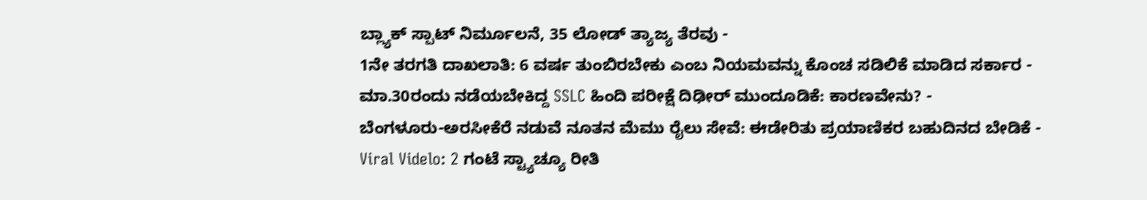ಬ್ಲ್ಯಾಕ್ ಸ್ಪಾಟ್ ನಿರ್ಮೂಲನೆ, 35 ಲೋಡ್ ತ್ಯಾಜ್ಯ ತೆರವು -
1ನೇ ತರಗತಿ ದಾಖಲಾತಿ: 6 ವರ್ಷ ತುಂಬಿರಬೇಕು ಎಂಬ ನಿಯಮವನ್ನು ಕೊಂಚ ಸಡಿಲಿಕೆ ಮಾಡಿದ ಸರ್ಕಾರ -
ಮಾ.30ರಂದು ನಡೆಯಬೇಕಿದ್ದ SSLC ಹಿಂದಿ ಪರೀಕ್ಷೆ ದಿಢೀರ್ ಮುಂದೂಡಿಕೆ: ಕಾರಣವೇನು? -
ಬೆಂಗಳೂರು-ಅರಸೀಕೆರೆ ನಡುವೆ ನೂತನ ಮೆಮು ರೈಲು ಸೇವೆ: ಈಡೇರಿತು ಪ್ರಯಾಣಿಕರ ಬಹುದಿನದ ಬೇಡಿಕೆ -
Viral Videlo: 2 ಗಂಟೆ ಸ್ಟ್ಯಾಚ್ಯೂ ರೀತಿ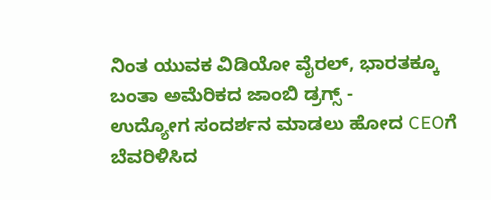ನಿಂತ ಯುವಕ ವಿಡಿಯೋ ವೈರಲ್, ಭಾರತಕ್ಕೂ ಬಂತಾ ಅಮೆರಿಕದ ಜಾಂಬಿ ಡ್ರಗ್ಸ್ -
ಉದ್ಯೋಗ ಸಂದರ್ಶನ ಮಾಡಲು ಹೋದ CEOಗೆ ಬೆವರಿಳಿಸಿದ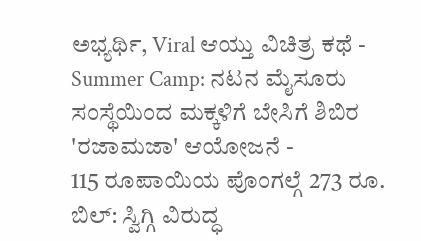ಅಭ್ಯರ್ಥಿ, Viral ಆಯ್ತು ವಿಚಿತ್ರ ಕಥೆ -
Summer Camp: ನಟನ ಮೈಸೂರು ಸಂಸ್ಥೆಯಿಂದ ಮಕ್ಕಳಿಗೆ ಬೇಸಿಗೆ ಶಿಬಿರ 'ರಜಾಮಜಾ' ಆಯೋಜನೆ -
115 ರೂಪಾಯಿಯ ಪೊಂಗಲ್ಗೆ 273 ರೂ. ಬಿಲ್: ಸ್ವಿಗ್ಗಿ ವಿರುದ್ಧ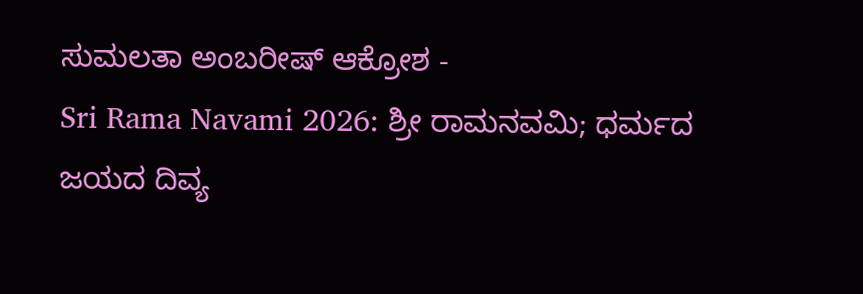ಸುಮಲತಾ ಅಂಬರೀಷ್ ಆಕ್ರೋಶ -
Sri Rama Navami 2026: ಶ್ರೀ ರಾಮನವಮಿ; ಧರ್ಮದ ಜಯದ ದಿವ್ಯ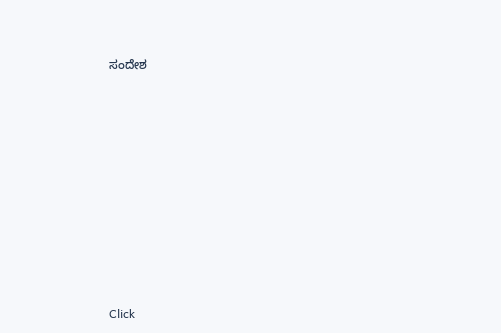ಸಂದೇಶ












Click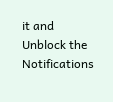it and Unblock the Notifications